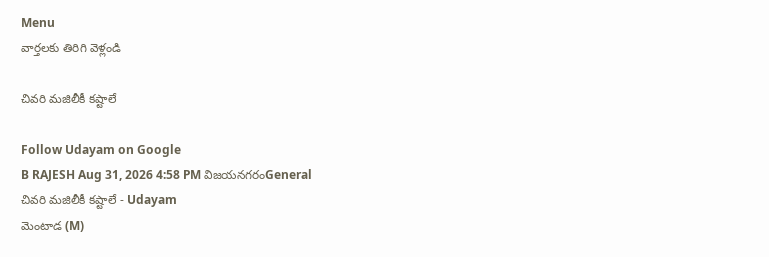Menu
వార్తలకు తిరిగి వెళ్లండి

చివరి మజిలీకీ కష్టాలే

Follow Udayam on Google
B RAJESH Aug 31, 2026 4:58 PM విజయనగరంGeneral
చివరి మజిలీకీ కష్టాలే - Udayam
మెంటాడ (M)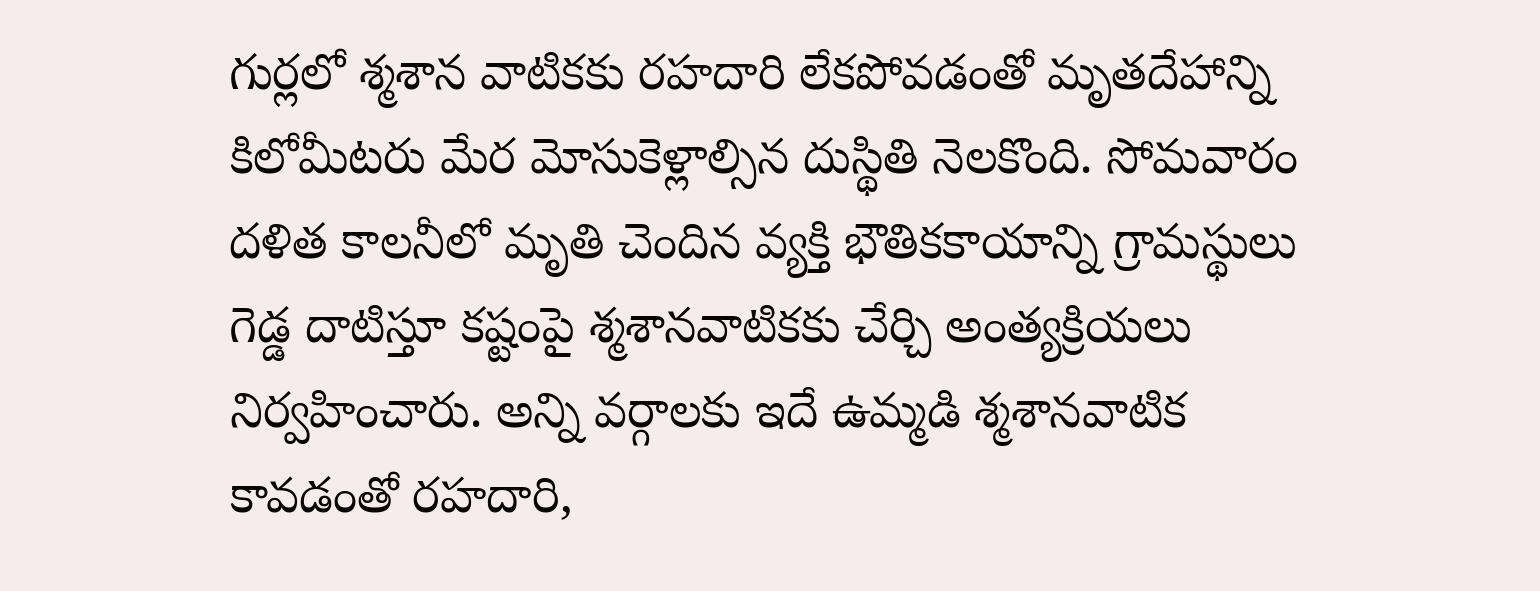గుర్లలో శ్మశాన వాటికకు రహదారి లేకపోవడంతో మృతదేహాన్ని కిలోమీటరు మేర మోసుకెళ్లాల్సిన దుస్థితి నెలకొంది. సోమవారం దళిత కాలనీలో మృతి చెందిన వ్యక్తి భౌతికకాయాన్ని గ్రామస్థులు గెడ్డ దాటిస్తూ కష్టంపై శ్మశానవాటికకు చేర్చి అంత్యక్రియలు నిర్వహించారు. అన్ని వర్గాలకు ఇదే ఉమ్మడి శ్మశానవాటిక కావడంతో రహదారి,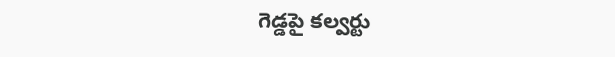గెడ్డపై కల్వర్టు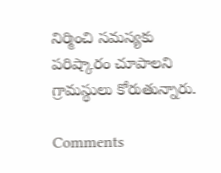నిర్మించి సమస్యకు పరిష్కారం చూపాలని గ్రామస్థులు కోరుతున్నారు.

Comments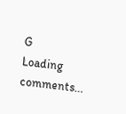G
Loading comments...